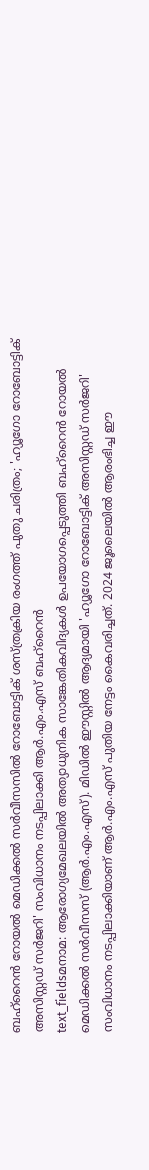ബഹ്റൈൻ റോയൽ മെഡിക്കൽ സർവീസസിൽ റോബോട്ടിക് ശസ്ത്രക്രിയ രംഗത്ത് പുതു ചരിത്രം; 'ഹ്യൂഗോ റോബോട്ടിക് അസിസ്റ്റഡ് സർജറി' സംവിധാനം നടപ്പിലാക്കി ആർ.എം.എസ് ബഹ്റൈൻ
text_fieldsമനാമ: ആരോഗ്യമേഖലയിൽ അത്യാധുനിക സാങ്കേതികവിദ്യകൾ ഉപയോഗപ്പെടുത്തി ബഹ്റൈൻ റോയൽ മെഡിക്കൽ സർവീസസ് (ആർ.എം.എസ്). മിഡിൽ ഈസ്റ്റിൽ ആദ്യമായി 'ഹ്യൂഗോ റോബോട്ടിക് അസിസ്റ്റഡ് സർജറി' സംവിധാനം നടപ്പിലാക്കിയാണ് ആർ.എം.എസ് പുതിയ നേട്ടം കൈവരിച്ചത്. 2024 ജൂലൈയിൽ ആരംഭിച്ച ഈ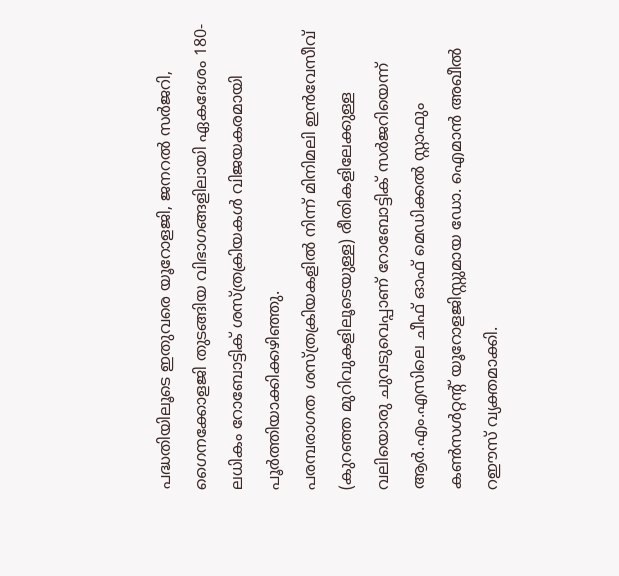പദ്ധതിയിലൂടെ ഇതുവരെ യൂറോളജി, ജനറൽ സർജറി, ഗൈനക്കോളജി തുടങ്ങിയ വിഭാഗങ്ങളിലായി ഏകദേശം 180-ലധികം റോബോട്ടിക് ശസ്ത്രക്രിയകൾ വിജയകരമായി പൂർത്തിയാക്കിക്കഴിഞ്ഞു.
പരമ്പരാഗത ശസ്ത്രക്രിയകളിൽ നിന്ന് മിനിമലി ഇൻവേസീവ് (കുറഞ്ഞ മുറിവുകളിലൂടെയുള്ള) രീതികളിലേക്കുള്ള വലിയൊരു ചുവടുവെപ്പാണ് റോബോട്ടിക് സർജറിയെന്ന് ആർ.എം.എസിലെ ചീഫ് ഓഫ് മെഡിക്കൽ സ്റ്റാഫും കൺസൾറ്റന്റ് യൂറോളജിസ്റ്റുമായ ഡോ. ഐമാൻ അഖീൽ റഈസ് വ്യക്തമാക്കി.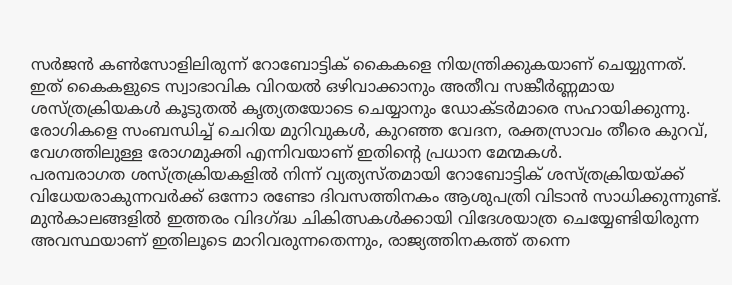സർജൻ കൺസോളിലിരുന്ന് റോബോട്ടിക് കൈകളെ നിയന്ത്രിക്കുകയാണ് ചെയ്യുന്നത്.
ഇത് കൈകളുടെ സ്വാഭാവിക വിറയൽ ഒഴിവാക്കാനും അതീവ സങ്കീർണ്ണമായ ശസ്ത്രക്രിയകൾ കൂടുതൽ കൃത്യതയോടെ ചെയ്യാനും ഡോക്ടർമാരെ സഹായിക്കുന്നു. രോഗികളെ സംബന്ധിച്ച് ചെറിയ മുറിവുകൾ, കുറഞ്ഞ വേദന, രക്തസ്രാവം തീരെ കുറവ്, വേഗത്തിലുള്ള രോഗമുക്തി എന്നിവയാണ് ഇതിന്റെ പ്രധാന മേന്മകൾ.
പരമ്പരാഗത ശസ്ത്രക്രിയകളിൽ നിന്ന് വ്യത്യസ്തമായി റോബോട്ടിക് ശസ്ത്രക്രിയയ്ക്ക് വിധേയരാകുന്നവർക്ക് ഒന്നോ രണ്ടോ ദിവസത്തിനകം ആശുപത്രി വിടാൻ സാധിക്കുന്നുണ്ട്. മുൻകാലങ്ങളിൽ ഇത്തരം വിദഗ്ദ്ധ ചികിത്സകൾക്കായി വിദേശയാത്ര ചെയ്യേണ്ടിയിരുന്ന അവസ്ഥയാണ് ഇതിലൂടെ മാറിവരുന്നതെന്നും, രാജ്യത്തിനകത്ത് തന്നെ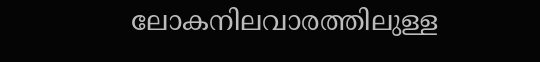ലോകനിലവാരത്തിലുള്ള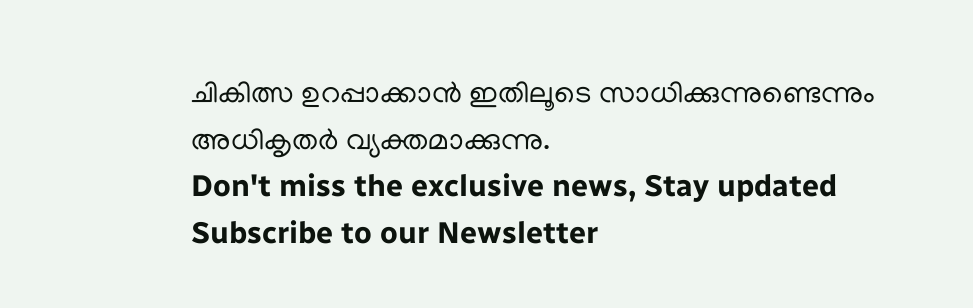ചികിത്സ ഉറപ്പാക്കാൻ ഇതിലൂടെ സാധിക്കുന്നുണ്ടെന്നും അധികൃതർ വ്യക്തമാക്കുന്നു.
Don't miss the exclusive news, Stay updated
Subscribe to our Newsletter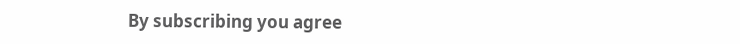By subscribing you agree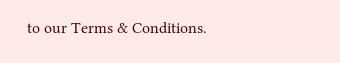to our Terms & Conditions.